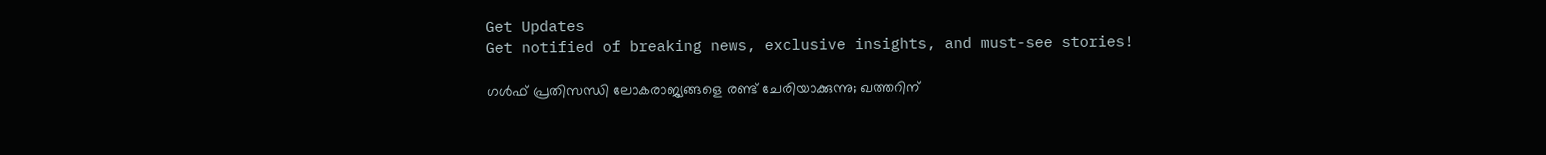Get Updates
Get notified of breaking news, exclusive insights, and must-see stories!

ഗള്‍ഫ് പ്രതിസന്ധി ലോകരാജ്യങ്ങളെ രണ്ട് ചേരിയാക്കുന്നു; ഖത്തറിന്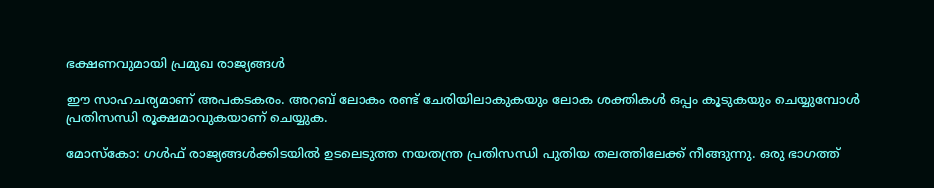ഭക്ഷണവുമായി പ്രമുഖ രാജ്യങ്ങള്‍

ഈ സാഹചര്യമാണ് അപകടകരം. അറബ് ലോകം രണ്ട് ചേരിയിലാകുകയും ലോക ശക്തികള്‍ ഒപ്പം കൂടുകയും ചെയ്യുമ്പോള്‍ പ്രതിസന്ധി രൂക്ഷമാവുകയാണ് ചെയ്യുക.

മോസ്‌കോ: ഗള്‍ഫ് രാജ്യങ്ങള്‍ക്കിടയില്‍ ഉടലെടുത്ത നയതന്ത്ര പ്രതിസന്ധി പുതിയ തലത്തിലേക്ക് നീങ്ങുന്നു. ഒരു ഭാഗത്ത്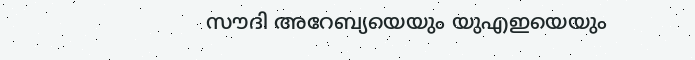സൗദി അറേബ്യയെയും യുഎഇയെയും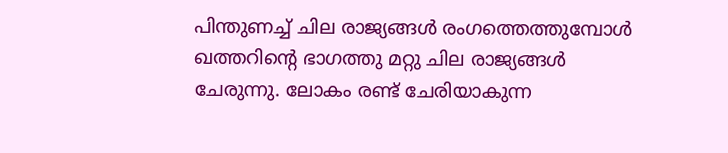പിന്തുണച്ച് ചില രാജ്യങ്ങള്‍ രംഗത്തെത്തുമ്പോള്‍ ഖത്തറിന്റെ ഭാഗത്തു മറ്റു ചില രാജ്യങ്ങള്‍ ചേരുന്നു. ലോകം രണ്ട് ചേരിയാകുന്ന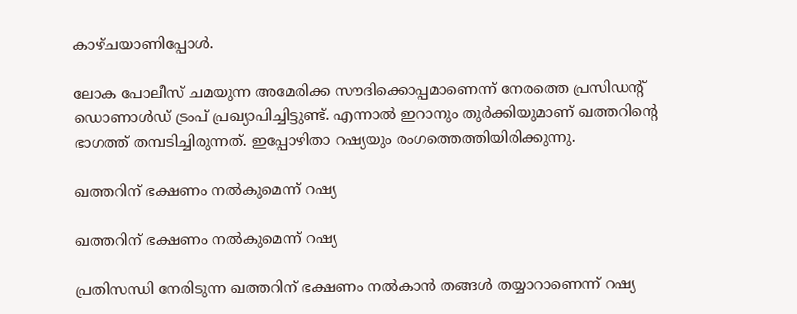കാഴ്ചയാണിപ്പോള്‍.

ലോക പോലീസ് ചമയുന്ന അമേരിക്ക സൗദിക്കൊപ്പമാണെന്ന് നേരത്തെ പ്രസിഡന്റ് ഡൊണാള്‍ഡ് ട്രംപ് പ്രഖ്യാപിച്ചിട്ടുണ്ട്. എന്നാല്‍ ഇറാനും തുര്‍ക്കിയുമാണ് ഖത്തറിന്റെ ഭാഗത്ത് തമ്പടിച്ചിരുന്നത്. ഇപ്പോഴിതാ റഷ്യയും രംഗത്തെത്തിയിരിക്കുന്നു.

ഖത്തറിന് ഭക്ഷണം നല്‍കുമെന്ന് റഷ്യ

ഖത്തറിന് ഭക്ഷണം നല്‍കുമെന്ന് റഷ്യ

പ്രതിസന്ധി നേരിടുന്ന ഖത്തറിന് ഭക്ഷണം നല്‍കാന്‍ തങ്ങള്‍ തയ്യാറാണെന്ന് റഷ്യ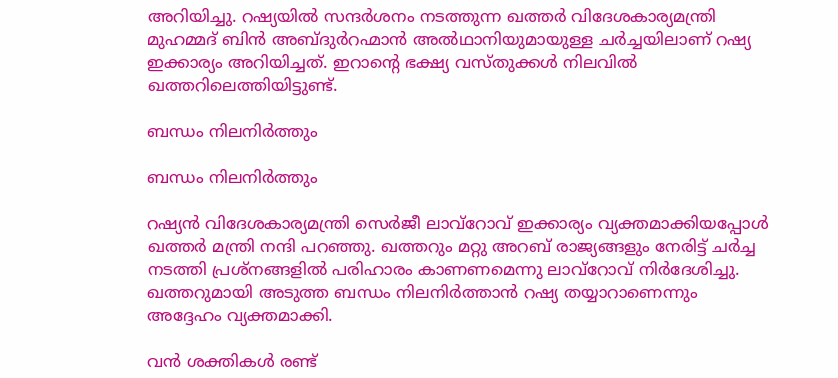അറിയിച്ചു. റഷ്യയില്‍ സന്ദര്‍ശനം നടത്തുന്ന ഖത്തര്‍ വിദേശകാര്യമന്ത്രി മുഹമ്മദ് ബിന്‍ അബ്ദുര്‍റഹ്മാന്‍ അല്‍ഥാനിയുമായുള്ള ചര്‍ച്ചയിലാണ് റഷ്യ ഇക്കാര്യം അറിയിച്ചത്. ഇറാന്റെ ഭക്ഷ്യ വസ്തുക്കള്‍ നിലവില്‍ ഖത്തറിലെത്തിയിട്ടുണ്ട്.

ബന്ധം നിലനിര്‍ത്തും

ബന്ധം നിലനിര്‍ത്തും

റഷ്യന്‍ വിദേശകാര്യമന്ത്രി സെര്‍ജീ ലാവ്‌റോവ് ഇക്കാര്യം വ്യക്തമാക്കിയപ്പോള്‍ ഖത്തര്‍ മന്ത്രി നന്ദി പറഞ്ഞു. ഖത്തറും മറ്റു അറബ് രാജ്യങ്ങളും നേരിട്ട് ചര്‍ച്ച നടത്തി പ്രശ്‌നങ്ങളില്‍ പരിഹാരം കാണണമെന്നു ലാവ്‌റോവ് നിര്‍ദേശിച്ചു. ഖത്തറുമായി അടുത്ത ബന്ധം നിലനിര്‍ത്താന്‍ റഷ്യ തയ്യാറാണെന്നും അദ്ദേഹം വ്യക്തമാക്കി.

വന്‍ ശക്തികള്‍ രണ്ട്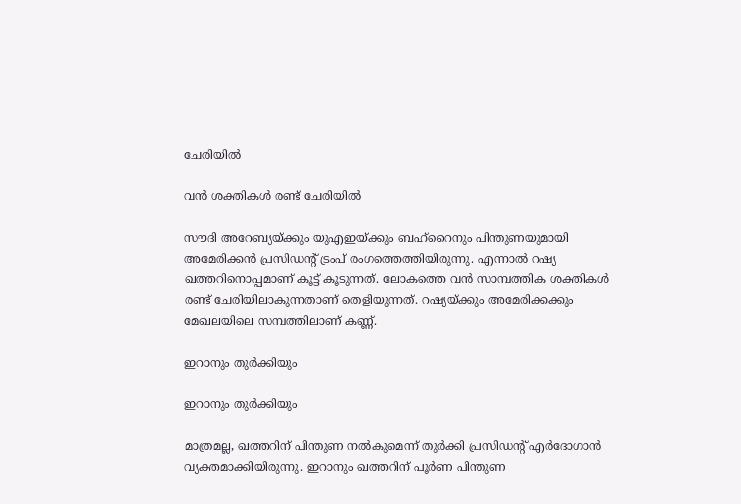ചേരിയില്‍

വന്‍ ശക്തികള്‍ രണ്ട് ചേരിയില്‍

സൗദി അറേബ്യയ്ക്കും യുഎഇയ്ക്കും ബഹ്‌റൈനും പിന്തുണയുമായി അമേരിക്കന്‍ പ്രസിഡന്റ് ട്രംപ് രംഗത്തെത്തിയിരുന്നു. എന്നാല്‍ റഷ്യ ഖത്തറിനൊപ്പമാണ് കൂട്ട് കൂടുന്നത്. ലോകത്തെ വന്‍ സാമ്പത്തിക ശക്തികള്‍ രണ്ട് ചേരിയിലാകുന്നതാണ് തെളിയുന്നത്. റഷ്യയ്ക്കും അമേരിക്കക്കും മേഖലയിലെ സമ്പത്തിലാണ് കണ്ണ്.

ഇറാനും തുര്‍ക്കിയും

ഇറാനും തുര്‍ക്കിയും

മാത്രമല്ല, ഖത്തറിന് പിന്തുണ നല്‍കുമെന്ന് തുര്‍ക്കി പ്രസിഡന്റ് എര്‍ദോഗാന്‍ വ്യക്തമാക്കിയിരുന്നു. ഇറാനും ഖത്തറിന് പൂര്‍ണ പിന്തുണ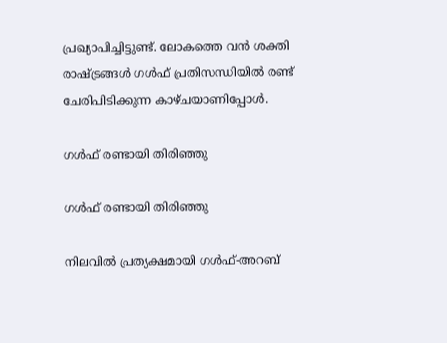പ്രഖ്യാപിച്ചിട്ടുണ്ട്. ലോകത്തെ വന്‍ ശക്തി രാഷ്ട്രങ്ങള്‍ ഗള്‍ഫ് പ്രതിസന്ധിയില്‍ രണ്ട് ചേരിപിടിക്കുന്ന കാഴ്ചയാണിപ്പോള്‍.

ഗള്‍ഫ് രണ്ടായി തിരിഞ്ഞു

ഗള്‍ഫ് രണ്ടായി തിരിഞ്ഞു

നിലവില്‍ പ്രത്യക്ഷമായി ഗള്‍ഫ്-അറബ്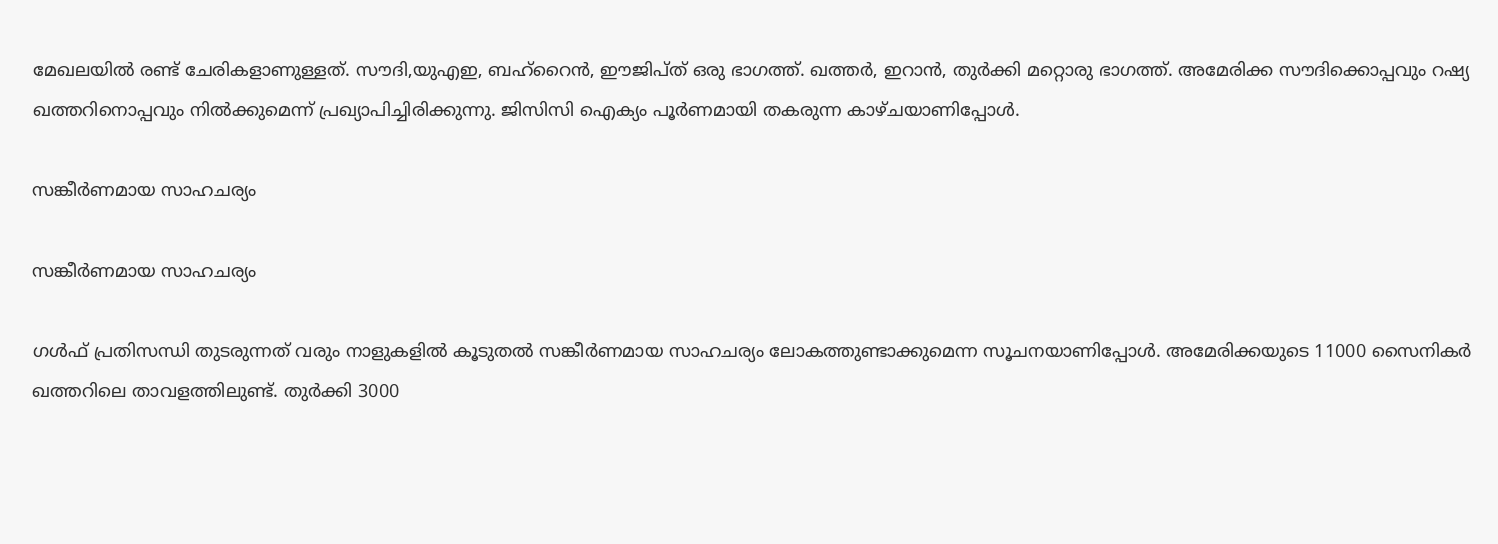മേഖലയില്‍ രണ്ട് ചേരികളാണുള്ളത്. സൗദി,യുഎഇ, ബഹ്‌റൈന്‍, ഈജിപ്ത് ഒരു ഭാഗത്ത്. ഖത്തര്‍, ഇറാന്‍, തുര്‍ക്കി മറ്റൊരു ഭാഗത്ത്. അമേരിക്ക സൗദിക്കൊപ്പവും റഷ്യ ഖത്തറിനൊപ്പവും നില്‍ക്കുമെന്ന് പ്രഖ്യാപിച്ചിരിക്കുന്നു. ജിസിസി ഐക്യം പൂര്‍ണമായി തകരുന്ന കാഴ്ചയാണിപ്പോള്‍.

സങ്കീര്‍ണമായ സാഹചര്യം

സങ്കീര്‍ണമായ സാഹചര്യം

ഗള്‍ഫ് പ്രതിസന്ധി തുടരുന്നത് വരും നാളുകളില്‍ കൂടുതല്‍ സങ്കീര്‍ണമായ സാഹചര്യം ലോകത്തുണ്ടാക്കുമെന്ന സൂചനയാണിപ്പോള്‍. അമേരിക്കയുടെ 11000 സൈനികര്‍ ഖത്തറിലെ താവളത്തിലുണ്ട്. തുര്‍ക്കി 3000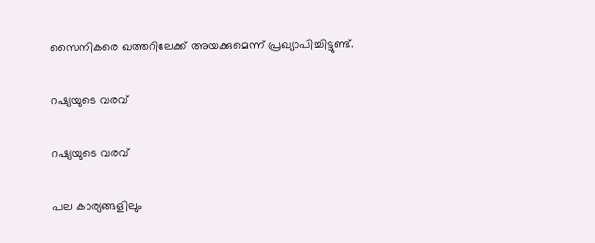സൈനികരെ ഖത്തറിലേക്ക് അയക്കുമെന്ന് പ്രഖ്യാപിച്ചിട്ടുണ്ട്.

റഷ്യയുടെ വരവ്

റഷ്യയുടെ വരവ്

പല കാര്യങ്ങളിലും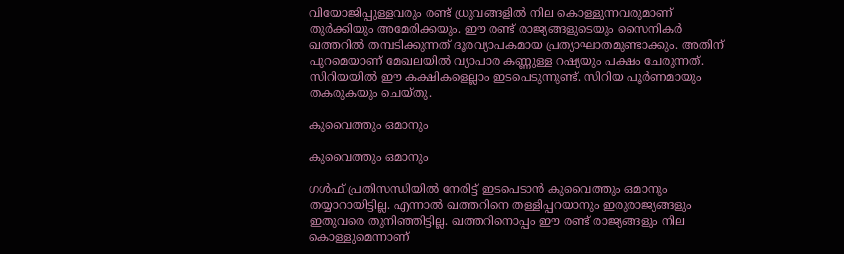വിയോജിപ്പുള്ളവരും രണ്ട് ധ്രുവങ്ങളില്‍ നില കൊള്ളുന്നവരുമാണ് തുര്‍ക്കിയും അമേരിക്കയും. ഈ രണ്ട് രാജ്യങ്ങളുടെയും സൈനികര്‍ ഖത്തറില്‍ തമ്പടിക്കുന്നത് ദൂരവ്യാപകമായ പ്രത്യാഘാതമുണ്ടാക്കും. അതിന് പുറമെയാണ് മേഖലയില്‍ വ്യാപാര കണ്ണുള്ള റഷ്യയും പക്ഷം ചേരുന്നത്. സിറിയയില്‍ ഈ കക്ഷികളെല്ലാം ഇടപെടുന്നുണ്ട്. സിറിയ പൂര്‍ണമായും തകരുകയും ചെയ്തു.

കുവൈത്തും ഒമാനും

കുവൈത്തും ഒമാനും

ഗള്‍ഫ് പ്രതിസന്ധിയില്‍ നേരിട്ട് ഇടപെടാന്‍ കുവൈത്തും ഒമാനും തയ്യാറായിട്ടില്ല. എന്നാല്‍ ഖത്തറിനെ തള്ളിപ്പറയാനും ഇരുരാജ്യങ്ങളും ഇതുവരെ തുനിഞ്ഞിട്ടില്ല. ഖത്തറിനൊപ്പം ഈ രണ്ട് രാജ്യങ്ങളും നില കൊള്ളുമെന്നാണ്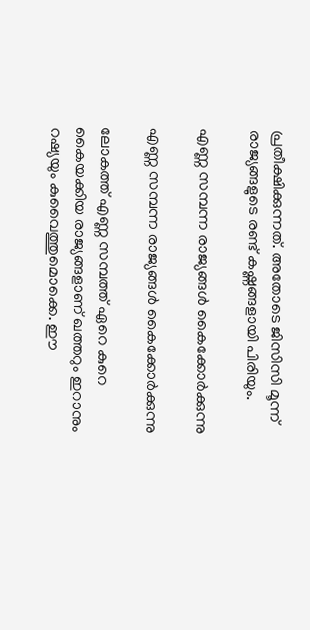പ്രതീക്ഷിക്കുന്നത്. അതോടെ ജിസിസി മൂന്ന് രാജ്യങ്ങളുടെ രണ്ട് കഷ്ണങ്ങളായി പിരിയും.

എണ്ണ സമ്പന്ന രാജ്യങ്ങള്‍ കൈക്കോര്‍ക്കുന്നു

എണ്ണ സമ്പന്ന രാജ്യങ്ങള്‍ കൈക്കോര്‍ക്കുന്നു

ലോകത്ത് എണ്ണ സമ്പത്ത് ഏറെ കുറെ കൈയക്കിയ രാജ്യങ്ങളാണ് ഖത്തറും ഇറാനും റഷ്യയും കുവൈത്തുമൊക്കെ. ഈ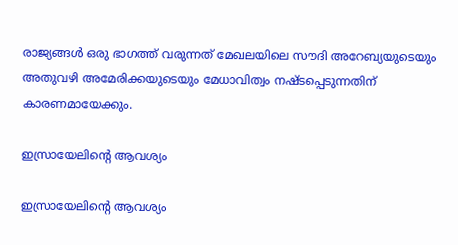രാജ്യങ്ങള്‍ ഒരു ഭാഗത്ത് വരുന്നത് മേഖലയിലെ സൗദി അറേബ്യയുടെയും അതുവഴി അമേരിക്കയുടെയും മേധാവിത്വം നഷ്ടപ്പെടുന്നതിന് കാരണമായേക്കും.

ഇസ്രായേലിന്റെ ആവശ്യം

ഇസ്രായേലിന്റെ ആവശ്യം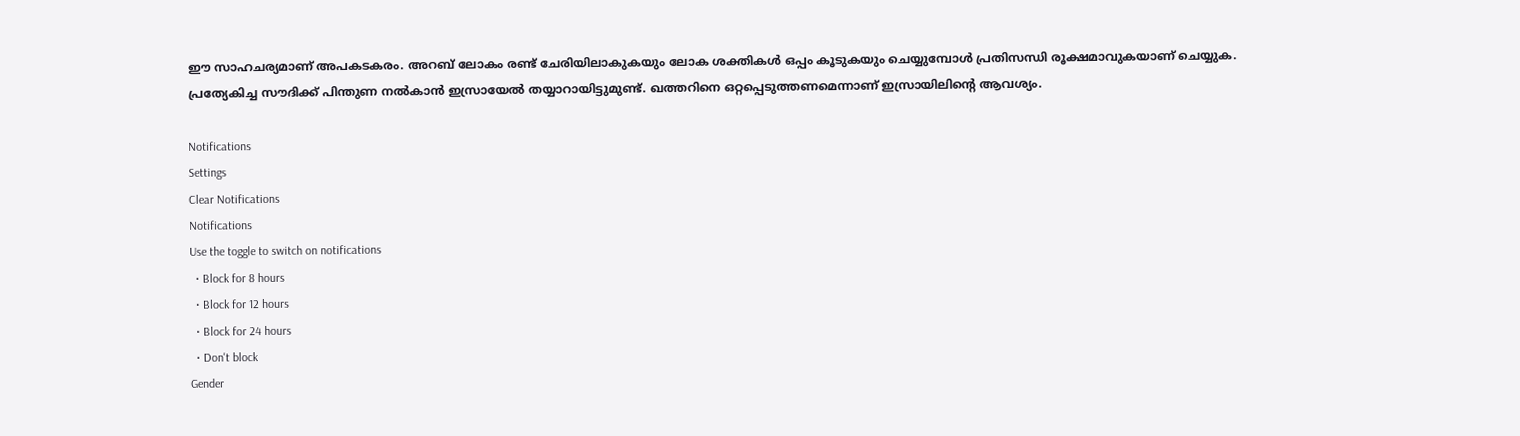ഈ സാഹചര്യമാണ് അപകടകരം. അറബ് ലോകം രണ്ട് ചേരിയിലാകുകയും ലോക ശക്തികള്‍ ഒപ്പം കൂടുകയും ചെയ്യുമ്പോള്‍ പ്രതിസന്ധി രൂക്ഷമാവുകയാണ് ചെയ്യുക. പ്രത്യേകിച്ച സൗദിക്ക് പിന്തുണ നല്‍കാന്‍ ഇസ്രായേല്‍ തയ്യാറായിട്ടുമുണ്ട്. ഖത്തറിനെ ഒറ്റപ്പെടുത്തണമെന്നാണ് ഇസ്രായിലിന്റെ ആവശ്യം.

Notifications
Settings
Clear Notifications
Notifications
Use the toggle to switch on notifications
  • Block for 8 hours
  • Block for 12 hours
  • Block for 24 hours
  • Don't block
Gender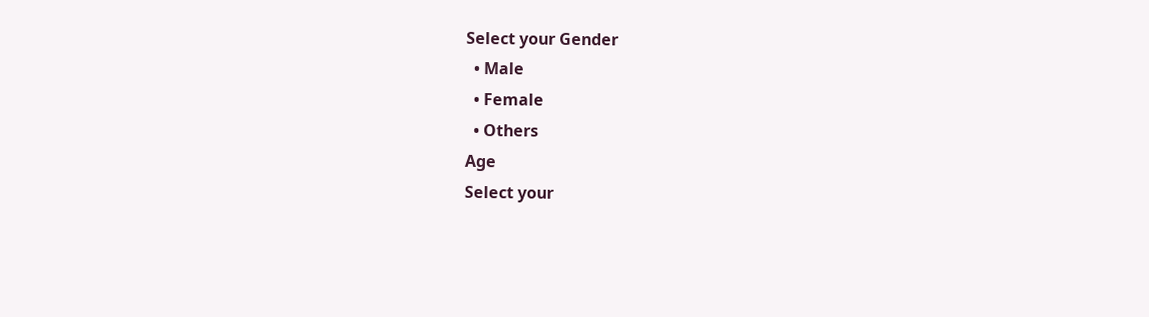Select your Gender
  • Male
  • Female
  • Others
Age
Select your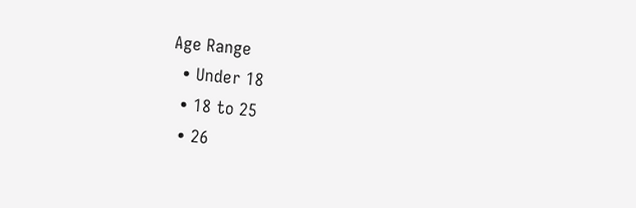Age Range
  • Under 18
  • 18 to 25
  • 26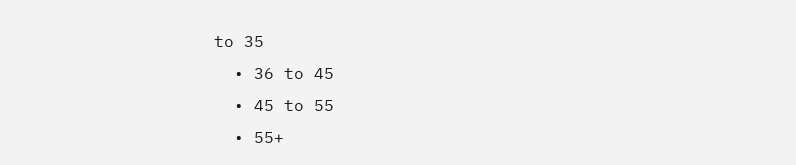to 35
  • 36 to 45
  • 45 to 55
  • 55+